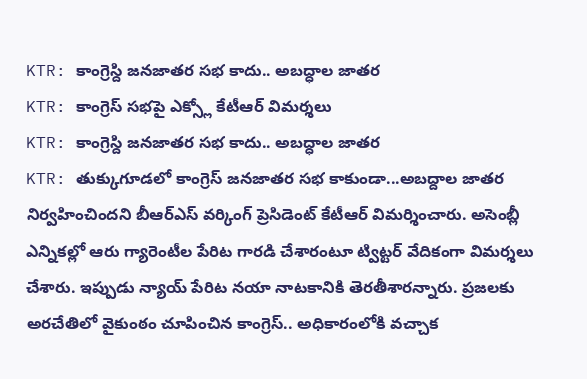KTR: కాంగ్రెస్ది జనజాతర సభ కాదు.. అబద్ధాల జాతర
KTR: కాంగ్రెస్ సభపై ఎక్స్లో కేటీఆర్ విమర్శలు
KTR: కాంగ్రెస్ది జనజాతర సభ కాదు.. అబద్ధాల జాతర
KTR: తుక్కుగూడలో కాంగ్రెస్ జనజాతర సభ కాకుండా...అబద్దాల జాతర నిర్వహించిందని బీఆర్ఎస్ వర్కింగ్ ప్రెసిడెంట్ కేటీఆర్ విమర్శించారు. అసెంబ్లీ ఎన్నికల్లో ఆరు గ్యారెంటీల పేరిట గారడి చేశారంటూ ట్విట్టర్ వేదికంగా విమర్శలు చేశారు. ఇప్పుడు న్యాయ్ పేరిట నయా నాటకానికి తెరతీశారన్నారు. ప్రజలకు అరచేతిలో వైకుంఠం చూపించిన కాంగ్రెస్.. అధికారంలోకి వచ్చాక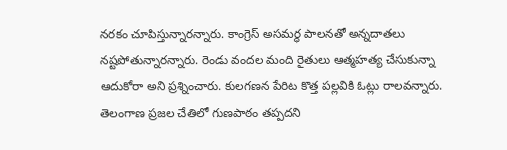నరకం చూపిస్తున్నారన్నారు. కాంగ్రెస్ అసమర్ధ పాలనతో అన్నదాతలు నష్టపోతున్నారన్నారు. రెండు వందల మంది రైతులు ఆత్మహత్య చేసుకున్నా
ఆదుకోరా అని ప్రశ్నించారు. కులగణన పేరిట కొత్త పల్లవికి ఓట్లు రాలవన్నారు. తెలంగాణ ప్రజల చేతిలో గుణపాఠం తప్పదని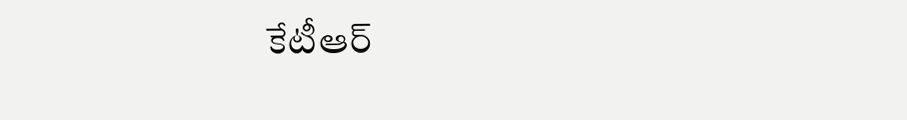కేటీఆర్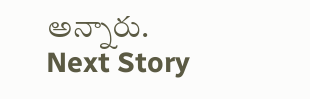అన్నారు.
Next Story